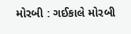મોરબી : ગઈકાલે મોરબી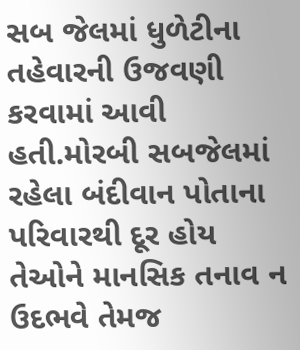સબ જેલમાં ધુળેટીના તહેવારની ઉજવણી કરવામાં આવી હતી.મોરબી સબજેલમાં રહેલા બંદીવાન પોતાના પરિવારથી દૂર હોય તેઓને માનસિક તનાવ ન ઉદભવે તેમજ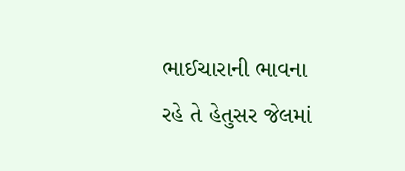ભાઈચારાની ભાવના રહે તે હેતુસર જેલમાં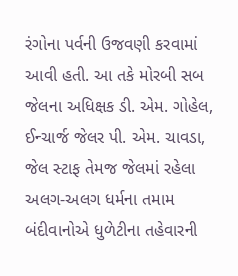રંગોના પર્વની ઉજવણી કરવામાં આવી હતી. આ તકે મોરબી સબ જેલના અધિક્ષક ડી. એમ. ગોહેલ, ઈન્ચાર્જ જેલર પી. એમ. ચાવડા, જેલ સ્ટાફ તેમજ જેલમાં રહેલા અલગ-અલગ ધર્મના તમામ બંદીવાનોએ ધુળેટીના તહેવારની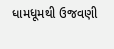ધામધૂમથી ઉજવણી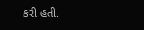કરી હતી.